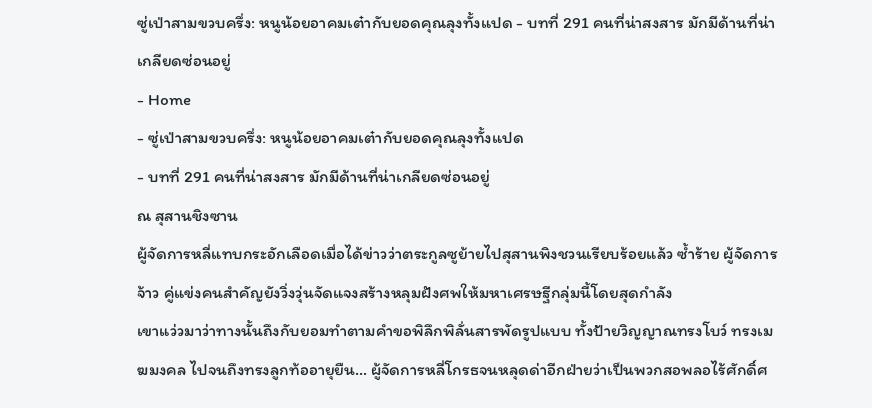ซู่เป่าสามขวบครึ่ง: หนูน้อยอาคมเต๋ากับยอดคุณลุงทั้งแปด - บทที่ 291 คนที่น่าสงสาร มักมีด้านที่น่าเกลียดซ่อนอยู่
- Home
- ซู่เป่าสามขวบครึ่ง: หนูน้อยอาคมเต๋ากับยอดคุณลุงทั้งแปด
- บทที่ 291 คนที่น่าสงสาร มักมีด้านที่น่าเกลียดซ่อนอยู่
ณ สุสานชิงซาน
ผู้จัดการหลี่แทบกระอักเลือดเมื่อได้ข่าวว่าตระกูลซูย้ายไปสุสานพิงชวนเรียบร้อยแล้ว ซ้ำร้าย ผู้จัดการจ้าว คู่แข่งคนสำคัญยังวิ่งวุ่นจัดแจงสร้างหลุมฝังศพให้มหาเศรษฐีกลุ่มนี้โดยสุดกำลัง
เขาแว่วมาว่าทางนั้นถึงกับยอมทำตามคำขอพิลึกพิลั่นสารพัดรูปแบบ ทั้งป้ายวิญญาณทรงโบว์ ทรงเมฆมงคล ไปจนถึงทรงลูกท้ออายุยืน… ผู้จัดการหลี่โกรธจนหลุดด่าอีกฝ่ายว่าเป็นพวกสอพลอไร้ศักดิ์ศ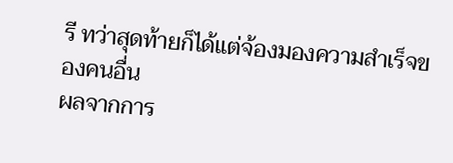รี ทว่าสุดท้ายก็ได้แต่จ้องมองความสำเร็จของคนอื่น
ผลจากการ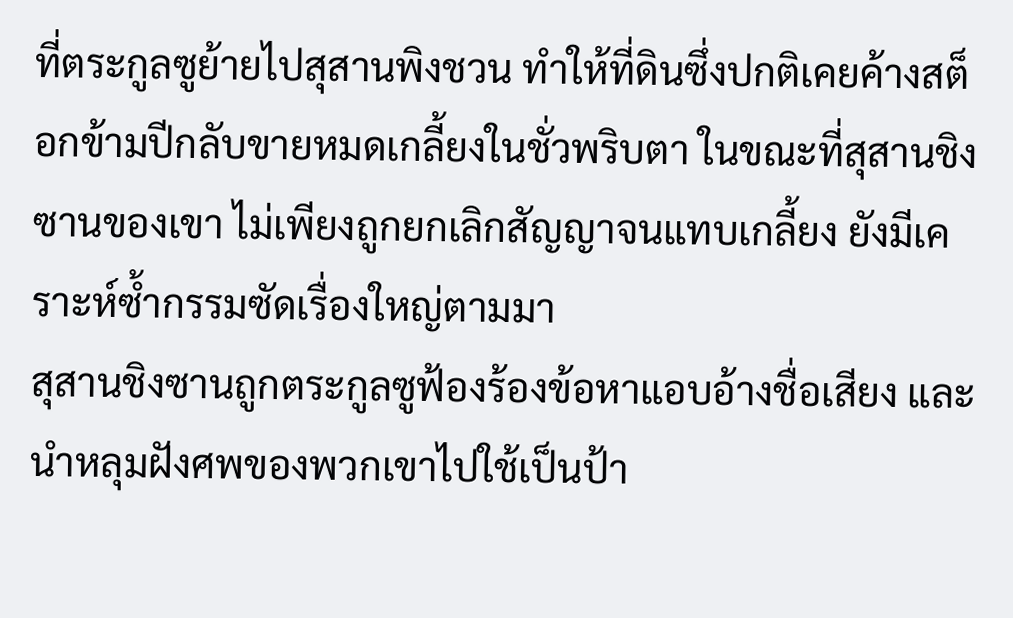ที่ตระกูลซูย้ายไปสุสานพิงชวน ทำให้ที่ดินซึ่งปกติเคยค้างสต็อกข้ามปีกลับขายหมดเกลี้ยงในชั่วพริบตา ในขณะที่สุสานชิงซานของเขา ไม่เพียงถูกยกเลิกสัญญาจนแทบเกลี้ยง ยังมีเคราะห์ซ้ำกรรมซัดเรื่องใหญ่ตามมา
สุสานชิงซานถูกตระกูลซูฟ้องร้องข้อหาแอบอ้างชื่อเสียง และนำหลุมฝังศพของพวกเขาไปใช้เป็นป้า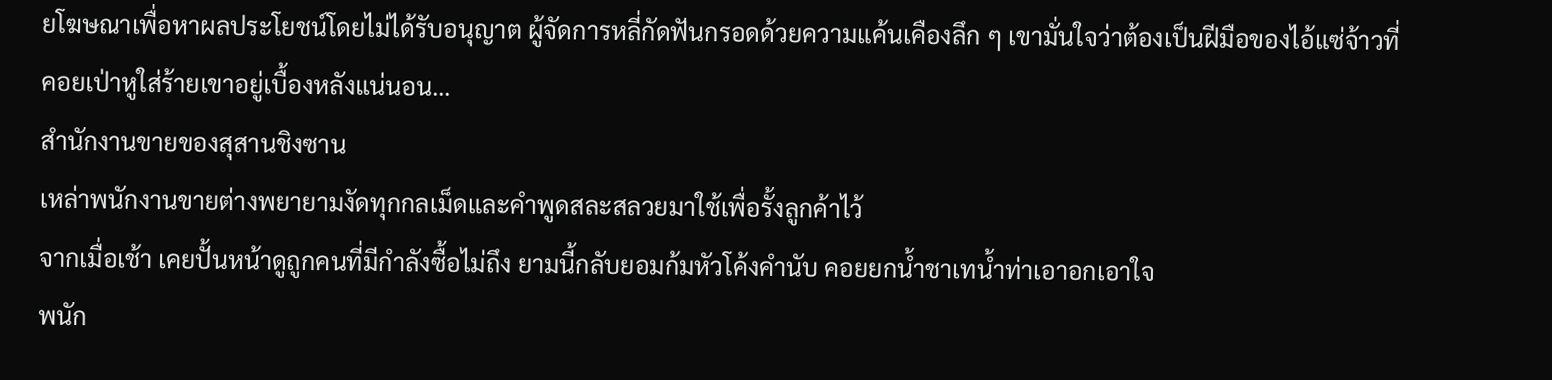ยโฆษณาเพื่อหาผลประโยชน์โดยไม่ได้รับอนุญาต ผู้จัดการหลี่กัดฟันกรอดด้วยความแค้นเคืองลึก ๆ เขามั่นใจว่าต้องเป็นฝีมือของไอ้แซ่จ้าวที่คอยเป่าหูใส่ร้ายเขาอยู่เบื้องหลังแน่นอน…
สำนักงานขายของสุสานชิงซาน
เหล่าพนักงานขายต่างพยายามงัดทุกกลเม็ดและคำพูดสละสลวยมาใช้เพื่อรั้งลูกค้าไว้
จากเมื่อเช้า เคยปั้นหน้าดูถูกคนที่มีกำลังซื้อไม่ถึง ยามนี้กลับยอมก้มหัวโค้งคำนับ คอยยกน้ำชาเทน้ำท่าเอาอกเอาใจ
พนัก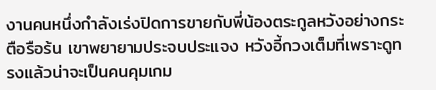งานคนหนึ่งกำลังเร่งปิดการขายกับพี่น้องตระกูลหวังอย่างกระตือรือร้น เขาพยายามประจบประแจง หวังอี้กวงเต็มที่เพราะดูทรงแล้วน่าจะเป็นคนคุมเกม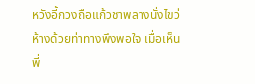หวังอี้กวงถือแก้วชาพลางนั่งไขว่ห้างด้วยท่าทางพึงพอใจ เมื่อเห็นพี่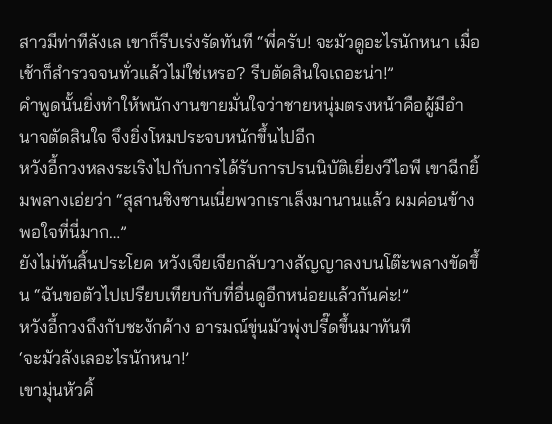สาวมีท่าทีลังเล เขาก็รีบเร่งรัดทันที “พี่ครับ! จะมัวดูอะไรนักหนา เมื่อเช้าก็สำรวจจนทั่วแล้วไม่ใช่เหรอ? รีบตัดสินใจเถอะน่า!”
คำพูดนั้นยิ่งทำให้พนักงานขายมั่นใจว่าชายหนุ่มตรงหน้าคือผู้มีอำนาจตัดสินใจ จึงยิ่งโหมประจบหนักขึ้นไปอีก
หวังอี้กวงหลงระเริงไปกับการได้รับการปรนนิบัติเยี่ยงวีไอพี เขาฉีกยิ้มพลางเอ่ยว่า “สุสานชิงซานเนี่ยพวกเราเล็งมานานแล้ว ผมค่อนข้างพอใจที่นี่มาก…”
ยังไม่ทันสิ้นประโยค หวังเจียเจียกลับวางสัญญาลงบนโต๊ะพลางขัดขึ้น “ฉันขอตัวไปเปรียบเทียบกับที่อื่นดูอีกหน่อยแล้วกันค่ะ!”
หวังอี้กวงถึงกับชะงักค้าง อารมณ์ขุ่นมัวพุ่งปรี๊ดขึ้นมาทันที
‘จะมัวลังเลอะไรนักหนา!’
เขามุ่นหัวคิ้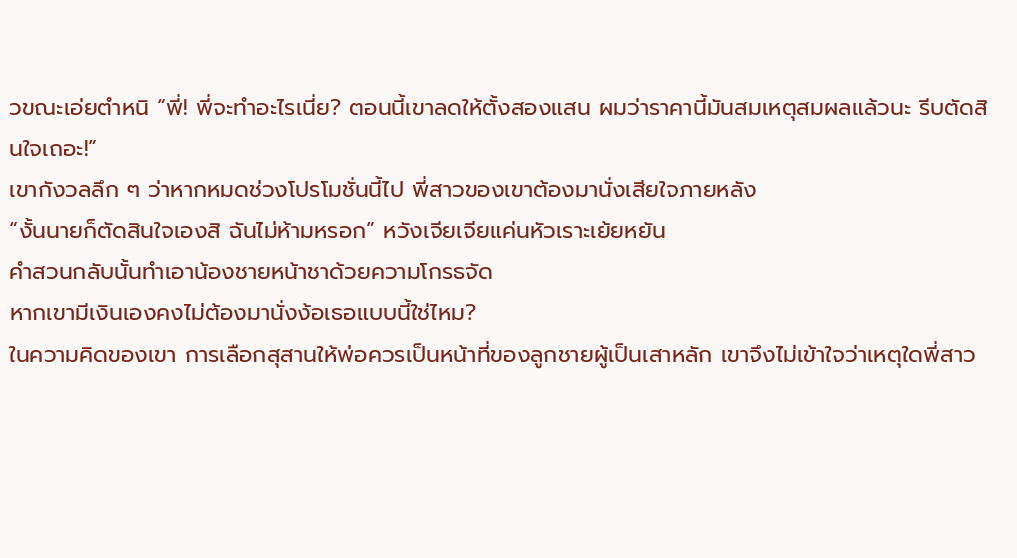วขณะเอ่ยตำหนิ “พี่! พี่จะทำอะไรเนี่ย? ตอนนี้เขาลดให้ตั้งสองแสน ผมว่าราคานี้มันสมเหตุสมผลแล้วนะ รีบตัดสินใจเถอะ!”
เขากังวลลึก ๆ ว่าหากหมดช่วงโปรโมชั่นนี้ไป พี่สาวของเขาต้องมานั่งเสียใจภายหลัง
“งั้นนายก็ตัดสินใจเองสิ ฉันไม่ห้ามหรอก” หวังเจียเจียแค่นหัวเราะเย้ยหยัน
คำสวนกลับนั้นทำเอาน้องชายหน้าชาด้วยความโกรธจัด
หากเขามีเงินเองคงไม่ต้องมานั่งง้อเธอแบบนี้ใช่ไหม?
ในความคิดของเขา การเลือกสุสานให้พ่อควรเป็นหน้าที่ของลูกชายผู้เป็นเสาหลัก เขาจึงไม่เข้าใจว่าเหตุใดพี่สาว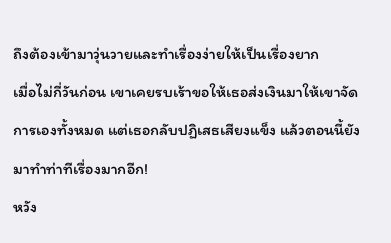ถึงต้องเข้ามาวุ่นวายและทำเรื่องง่ายให้เป็นเรื่องยาก
เมื่อไม่กี่วันก่อน เขาเคยรบเร้าขอให้เธอส่งเงินมาให้เขาจัดการเองทั้งหมด แต่เธอกลับปฏิเสธเสียงแข็ง แล้วตอนนี้ยังมาทำท่าทีเรื่องมากอีก!
หวัง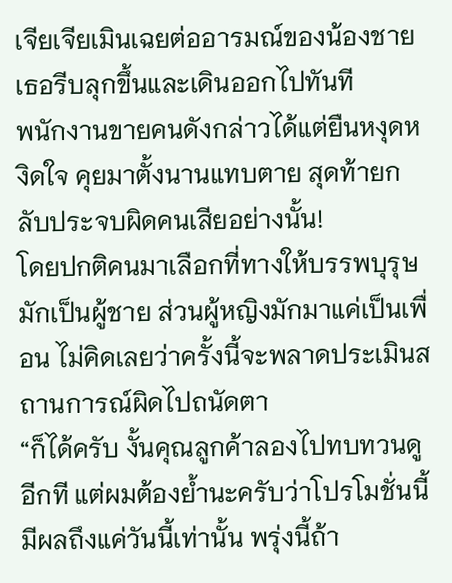เจียเจียเมินเฉยต่ออารมณ์ของน้องชาย เธอรีบลุกขึ้นและเดินออกไปทันที
พนักงานขายคนดังกล่าวได้แต่ยืนหงุดหงิดใจ คุยมาตั้งนานแทบตาย สุดท้ายกลับประจบผิดคนเสียอย่างนั้น!
โดยปกติคนมาเลือกที่ทางให้บรรพบุรุษมักเป็นผู้ชาย ส่วนผู้หญิงมักมาแค่เป็นเพื่อน ไม่คิดเลยว่าครั้งนี้จะพลาดประเมินสถานการณ์ผิดไปถนัดตา
“ก็ได้ครับ งั้นคุณลูกค้าลองไปทบทวนดูอีกที แต่ผมต้องย้ำนะครับว่าโปรโมชั่นนี้มีผลถึงแค่วันนี้เท่านั้น พรุ่งนี้ถ้า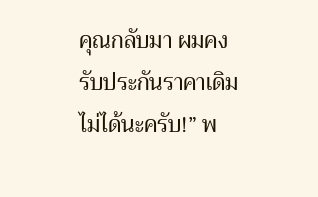คุณกลับมา ผมคงรับประกันราคาเดิมไม่ได้นะครับ!” พ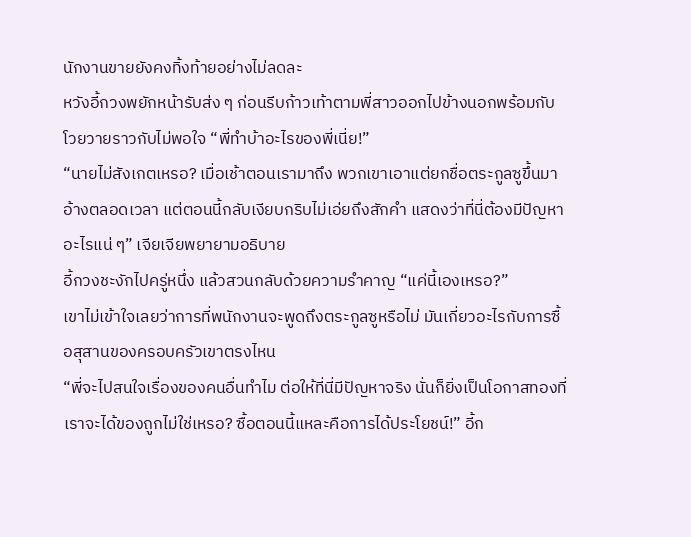นักงานขายยังคงทิ้งท้ายอย่างไม่ลดละ
หวังอี้กวงพยักหน้ารับส่ง ๆ ก่อนรีบก้าวเท้าตามพี่สาวออกไปข้างนอกพร้อมกับโวยวายราวกับไม่พอใจ “พี่ทำบ้าอะไรของพี่เนี่ย!”
“นายไม่สังเกตเหรอ? เมื่อเช้าตอนเรามาถึง พวกเขาเอาแต่ยกชื่อตระกูลซูขึ้นมาอ้างตลอดเวลา แต่ตอนนี้กลับเงียบกริบไม่เอ่ยถึงสักคำ แสดงว่าที่นี่ต้องมีปัญหาอะไรแน่ ๆ” เจียเจียพยายามอธิบาย
อี้กวงชะงักไปครู่หนึ่ง แล้วสวนกลับด้วยความรำคาญ “แค่นี้เองเหรอ?”
เขาไม่เข้าใจเลยว่าการที่พนักงานจะพูดถึงตระกูลซูหรือไม่ มันเกี่ยวอะไรกับการซื้อสุสานของครอบครัวเขาตรงไหน
“พี่จะไปสนใจเรื่องของคนอื่นทำไม ต่อให้ที่นี่มีปัญหาจริง นั่นก็ยิ่งเป็นโอกาสทองที่เราจะได้ของถูกไม่ใช่เหรอ? ซื้อตอนนี้แหละคือการได้ประโยชน์!” อี้ก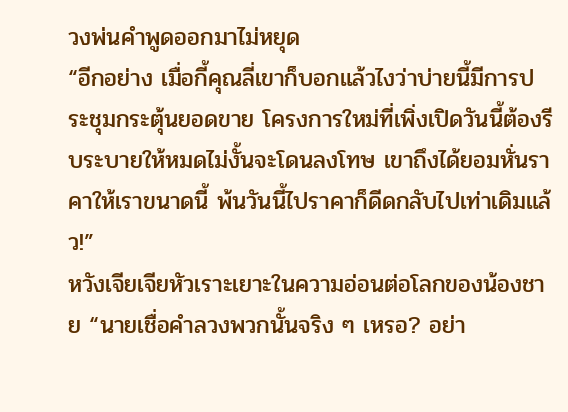วงพ่นคำพูดออกมาไม่หยุด
“อีกอย่าง เมื่อกี้คุณลี่เขาก็บอกแล้วไงว่าบ่ายนี้มีการประชุมกระตุ้นยอดขาย โครงการใหม่ที่เพิ่งเปิดวันนี้ต้องรีบระบายให้หมดไม่งั้นจะโดนลงโทษ เขาถึงได้ยอมหั่นราคาให้เราขนาดนี้ พ้นวันนี้ไปราคาก็ดีดกลับไปเท่าเดิมแล้ว!”
หวังเจียเจียหัวเราะเยาะในความอ่อนต่อโลกของน้องชาย “นายเชื่อคำลวงพวกนั้นจริง ๆ เหรอ? อย่า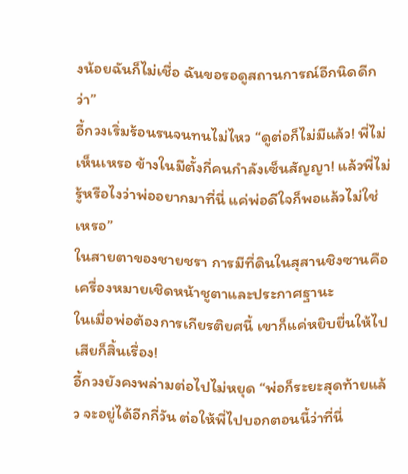งน้อยฉันก็ไม่เชื่อ ฉันขอรอดูสถานการณ์อีกนิดดีกว่า”
อี้กวงเริ่มร้อนรนจนทนไม่ไหว “ดูต่อก็ไม่มีแล้ว! พี่ไม่เห็นเหรอ ข้างในมีตั้งกี่คนกำลังเซ็นสัญญา! แล้วพี่ไม่รู้หรือไงว่าพ่ออยากมาที่นี่ แค่พ่อดีใจก็พอแล้วไม่ใช่เหรอ”
ในสายตาของชายชรา การมีที่ดินในสุสานชิงซานคือเครื่องหมายเชิดหน้าชูตาและประกาศฐานะ
ในเมื่อพ่อต้องการเกียรติยศนี้ เขาก็แค่หยิบยื่นให้ไปเสียก็สิ้นเรื่อง!
อี้กวงยังคงพล่ามต่อไปไม่หยุด “พ่อก็ระยะสุดท้ายแล้ว จะอยู่ได้อีกกี่วัน ต่อให้พี่ไปบอกตอนนี้ว่าที่นี่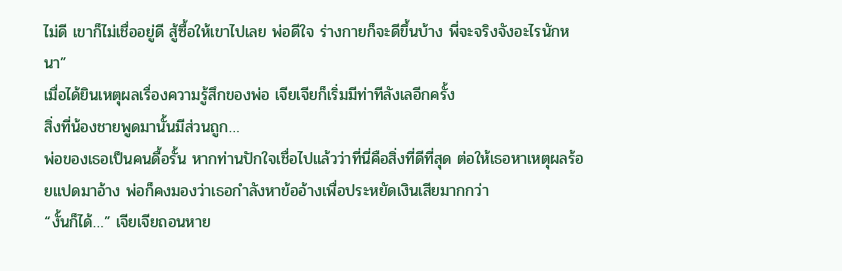ไม่ดี เขาก็ไม่เชื่ออยู่ดี สู้ซื้อให้เขาไปเลย พ่อดีใจ ร่างกายก็จะดีขึ้นบ้าง พี่จะจริงจังอะไรนักหนา”
เมื่อได้ยินเหตุผลเรื่องความรู้สึกของพ่อ เจียเจียก็เริ่มมีท่าทีลังเลอีกครั้ง
สิ่งที่น้องชายพูดมานั้นมีส่วนถูก…
พ่อของเธอเป็นคนดื้อรั้น หากท่านปักใจเชื่อไปแล้วว่าที่นี่คือสิ่งที่ดีที่สุด ต่อให้เธอหาเหตุผลร้อยแปดมาอ้าง พ่อก็คงมองว่าเธอกำลังหาข้ออ้างเพื่อประหยัดเงินเสียมากกว่า
“งั้นก็ได้…” เจียเจียถอนหาย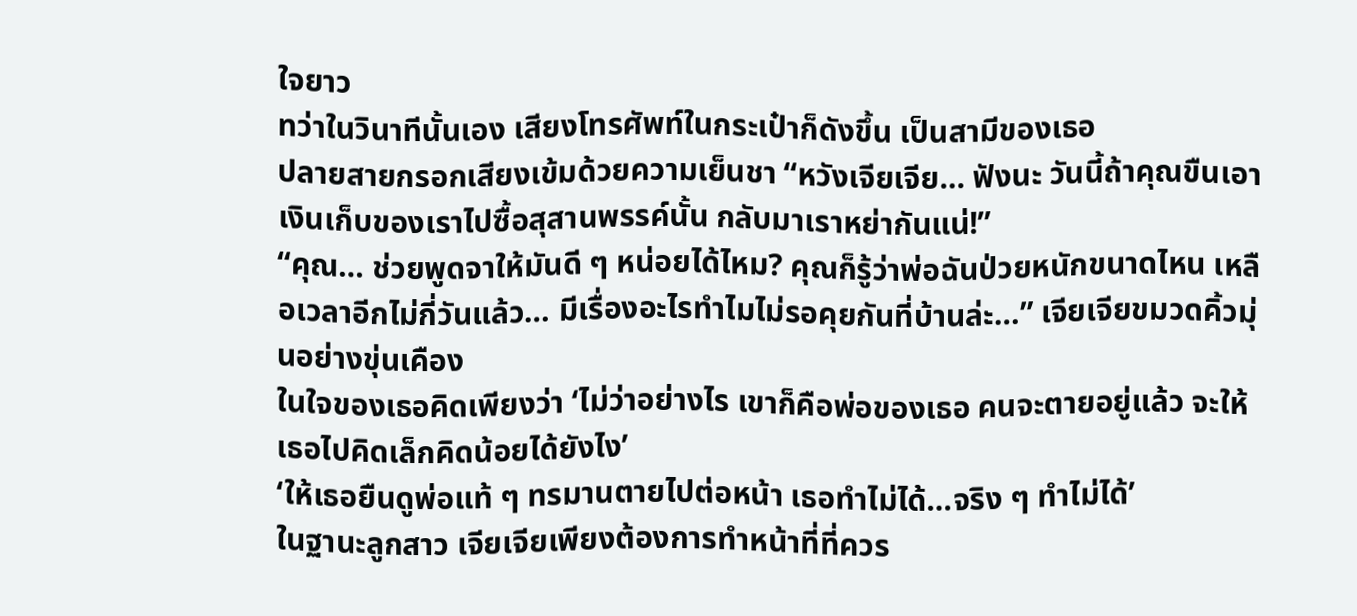ใจยาว
ทว่าในวินาทีนั้นเอง เสียงโทรศัพท์ในกระเป๋าก็ดังขึ้น เป็นสามีของเธอ
ปลายสายกรอกเสียงเข้มด้วยความเย็นชา “หวังเจียเจีย… ฟังนะ วันนี้ถ้าคุณขืนเอาเงินเก็บของเราไปซื้อสุสานพรรค์นั้น กลับมาเราหย่ากันแน่!”
“คุณ… ช่วยพูดจาให้มันดี ๆ หน่อยได้ไหม? คุณก็รู้ว่าพ่อฉันป่วยหนักขนาดไหน เหลือเวลาอีกไม่กี่วันแล้ว… มีเรื่องอะไรทำไมไม่รอคุยกันที่บ้านล่ะ…” เจียเจียขมวดคิ้วมุ่นอย่างขุ่นเคือง
ในใจของเธอคิดเพียงว่า ‘ไม่ว่าอย่างไร เขาก็คือพ่อของเธอ คนจะตายอยู่แล้ว จะให้เธอไปคิดเล็กคิดน้อยได้ยังไง’
‘ให้เธอยืนดูพ่อแท้ ๆ ทรมานตายไปต่อหน้า เธอทำไม่ได้…จริง ๆ ทำไม่ได้’
ในฐานะลูกสาว เจียเจียเพียงต้องการทำหน้าที่ที่ควร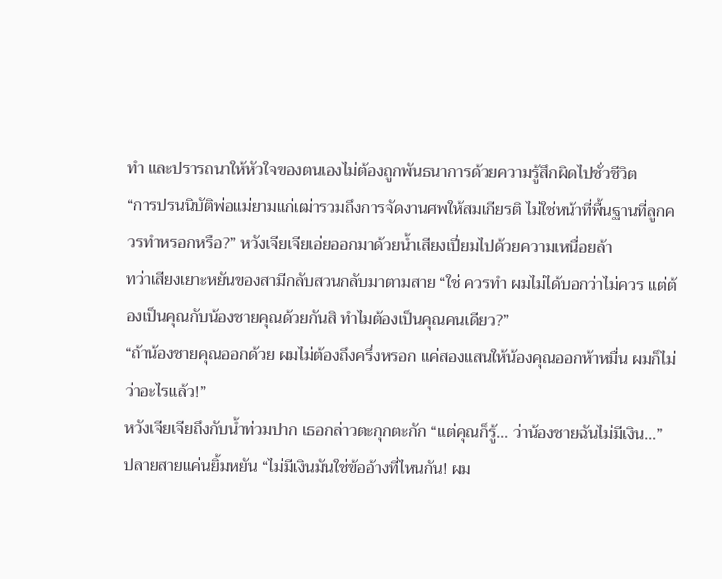ทำ และปรารถนาให้หัวใจของตนเองไม่ต้องถูกพันธนาการด้วยความรู้สึกผิดไปชั่วชีวิต
“การปรนนิบัติพ่อแม่ยามแก่เฒ่ารวมถึงการจัดงานศพให้สมเกียรติ ไม่ใช่หน้าที่พื้นฐานที่ลูกควรทำหรอกหรือ?” หวังเจียเจียเอ่ยออกมาด้วยน้ำเสียงเปี่ยมไปด้วยความเหนื่อยล้า
ทว่าเสียงเยาะหยันของสามีกลับสวนกลับมาตามสาย “ใช่ ควรทำ ผมไม่ได้บอกว่าไม่ควร แต่ต้องเป็นคุณกับน้องชายคุณด้วยกันสิ ทำไมต้องเป็นคุณคนเดียว?”
“ถ้าน้องชายคุณออกด้วย ผมไม่ต้องถึงครึ่งหรอก แค่สองแสนให้น้องคุณออกห้าหมื่น ผมก็ไม่ว่าอะไรแล้ว!”
หวังเจียเจียถึงกับน้ำท่วมปาก เธอกล่าวตะกุกตะกัก “แต่คุณก็รู้… ว่าน้องชายฉันไม่มีเงิน…”
ปลายสายแค่นยิ้มหยัน “ไม่มีเงินมันใช่ข้ออ้างที่ไหนกัน! ผม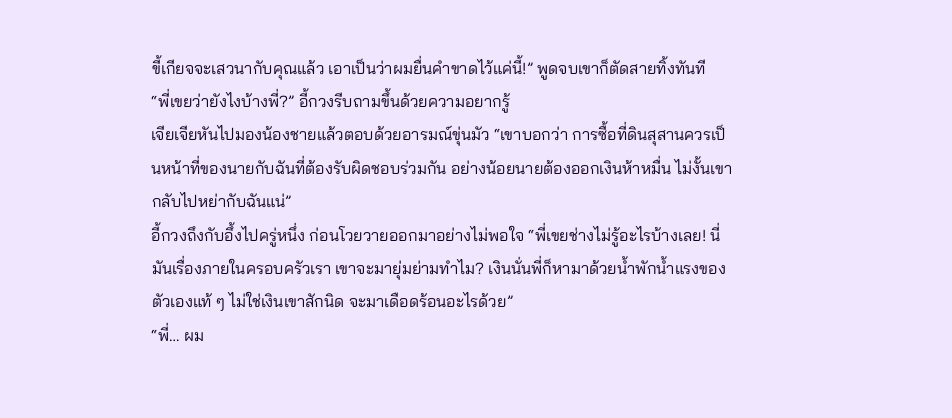ขี้เกียจจะเสวนากับคุณแล้ว เอาเป็นว่าผมยื่นคำขาดไว้แค่นี้!” พูดจบเขาก็ตัดสายทิ้งทันที
“พี่เขยว่ายังไงบ้างพี่?” อี้กวงรีบถามขึ้นด้วยความอยากรู้
เจียเจียหันไปมองน้องชายแล้วตอบด้วยอารมณ์ขุ่นมัว “เขาบอกว่า การซื้อที่ดินสุสานควรเป็นหน้าที่ของนายกับฉันที่ต้องรับผิดชอบร่วมกัน อย่างน้อยนายต้องออกเงินห้าหมื่น ไม่งั้นเขากลับไปหย่ากับฉันแน่”
อี้กวงถึงกับอึ้งไปครู่หนึ่ง ก่อนโวยวายออกมาอย่างไม่พอใจ “พี่เขยช่างไม่รู้อะไรบ้างเลย! นี่มันเรื่องภายในครอบครัวเรา เขาจะมายุ่มย่ามทำไม? เงินนั่นพี่ก็หามาด้วยน้ำพักน้ำแรงของตัวเองแท้ ๆ ไม่ใช่เงินเขาสักนิด จะมาเดือดร้อนอะไรด้วย”
“พี่… ผม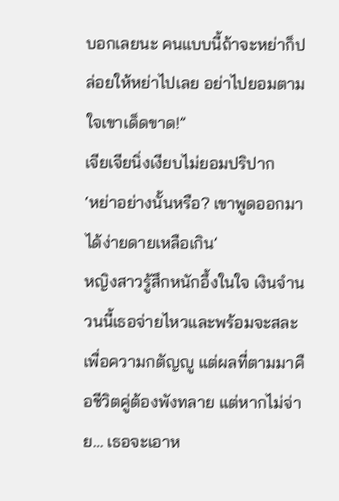บอกเลยนะ คนแบบนี้ถ้าจะหย่าก็ปล่อยให้หย่าไปเลย อย่าไปยอมตามใจเขาเด็ดขาด!”
เจียเจียนิ่งเงียบไม่ยอมปริปาก
‘หย่าอย่างนั้นหรือ? เขาพูดออกมาได้ง่ายดายเหลือเกิน’
หญิงสาวรู้สึกหนักอึ้งในใจ เงินจำนวนนี้เธอจ่ายไหวและพร้อมจะสละเพื่อความกตัญญู แต่ผลที่ตามมาคือชีวิตคู่ต้องพังทลาย แต่หากไม่จ่าย… เธอจะเอาห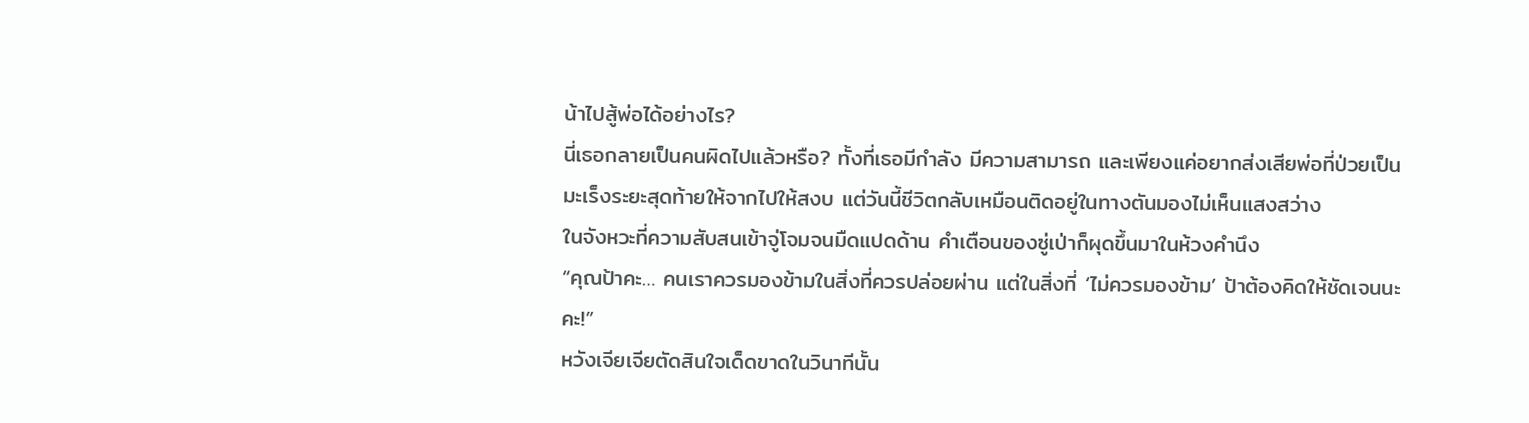น้าไปสู้พ่อได้อย่างไร?
นี่เธอกลายเป็นคนผิดไปแล้วหรือ? ทั้งที่เธอมีกำลัง มีความสามารถ และเพียงแค่อยากส่งเสียพ่อที่ป่วยเป็นมะเร็งระยะสุดท้ายให้จากไปให้สงบ แต่วันนี้ชีวิตกลับเหมือนติดอยู่ในทางตันมองไม่เห็นแสงสว่าง
ในจังหวะที่ความสับสนเข้าจู่โจมจนมืดแปดด้าน คำเตือนของซู่เป่าก็ผุดขึ้นมาในห้วงคำนึง
“คุณป้าคะ… คนเราควรมองข้ามในสิ่งที่ควรปล่อยผ่าน แต่ในสิ่งที่ ‘ไม่ควรมองข้าม’ ป้าต้องคิดให้ชัดเจนนะคะ!”
หวังเจียเจียตัดสินใจเด็ดขาดในวินาทีนั้น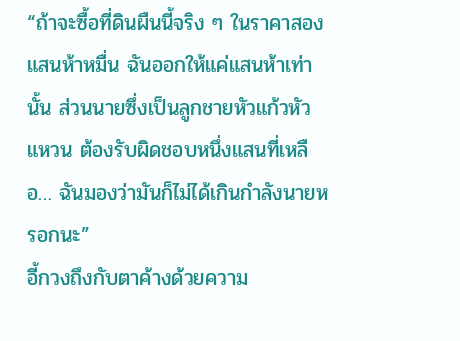“ถ้าจะซื้อที่ดินผืนนี้จริง ๆ ในราคาสองแสนห้าหมื่น ฉันออกให้แค่แสนห้าเท่านั้น ส่วนนายซึ่งเป็นลูกชายหัวแก้วหัวแหวน ต้องรับผิดชอบหนึ่งแสนที่เหลือ… ฉันมองว่ามันก็ไม่ได้เกินกำลังนายหรอกนะ”
อี้กวงถึงกับตาค้างด้วยความ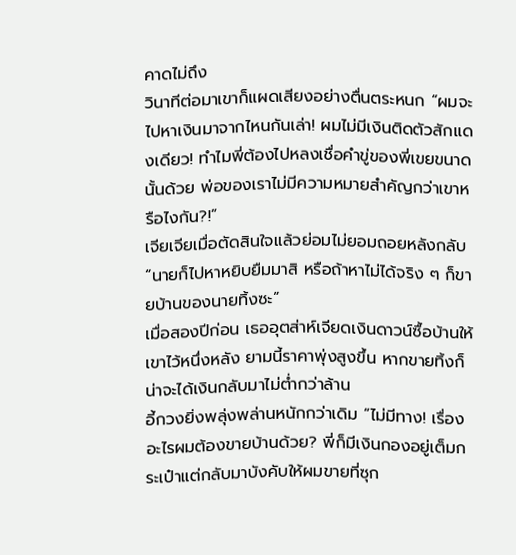คาดไม่ถึง
วินาทีต่อมาเขาก็แผดเสียงอย่างตื่นตระหนก “ผมจะไปหาเงินมาจากไหนกันเล่า! ผมไม่มีเงินติดตัวสักแดงเดียว! ทำไมพี่ต้องไปหลงเชื่อคำขู่ของพี่เขยขนาดนั้นด้วย พ่อของเราไม่มีความหมายสำคัญกว่าเขาหรือไงกัน?!”
เจียเจียเมื่อตัดสินใจแล้วย่อมไม่ยอมถอยหลังกลับ “นายก็ไปหาหยิบยืมมาสิ หรือถ้าหาไม่ได้จริง ๆ ก็ขายบ้านของนายทิ้งซะ”
เมื่อสองปีก่อน เธออุตส่าห์เจียดเงินดาวน์ซื้อบ้านให้เขาไว้หนึ่งหลัง ยามนี้ราคาพุ่งสูงขึ้น หากขายทิ้งก็น่าจะได้เงินกลับมาไม่ต่ำกว่าล้าน
อี้กวงยิ่งพลุ่งพล่านหนักกว่าเดิม “ไม่มีทาง! เรื่องอะไรผมต้องขายบ้านด้วย? พี่ก็มีเงินกองอยู่เต็มกระเป๋าแต่กลับมาบังคับให้ผมขายที่ซุก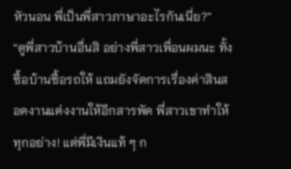หัวนอน พี่เป็นพี่สาวภาษาอะไรกันเนี่ย?”
“ดูพี่สาวบ้านอื่นสิ อย่างพี่สาวเพื่อนผมนะ ทั้งซื้อบ้านซื้อรถให้ แถมยังจัดการเรื่องค่าสินสอดงานแต่งงานให้อีกสารพัด พี่สาวเขาทำให้ทุกอย่าง! แต่พี่มีเงินแท้ ๆ ก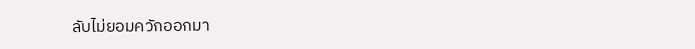ลับไม่ยอมควักออกมา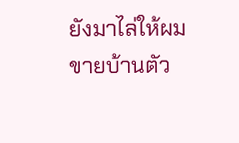ยังมาไล่ให้ผมขายบ้านตัว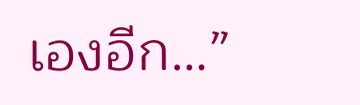เองอีก…”